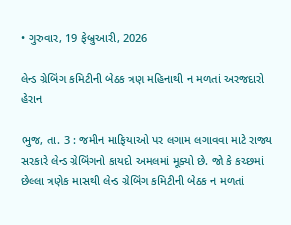• ગુરુવાર, 19 ફેબ્રુઆરી, 2026

લેન્ડ ગ્રેબિંગ કમિટીની બેઠક ત્રણ મહિનાથી ન મળતાં અરજદારો હેરાન

ભુજ, તા. 3 : જમીન માફિયાઓ પર લગામ લગાવવા માટે રાજ્ય સરકારે લેન્ડ ગ્રેબિંગનો કાયદો અમલમાં મૂક્યો છે. જો કે કચ્છમાં છેલ્લા ત્રણેક માસથી લેન્ડ ગ્રેબિંગ કમિટીની બેઠક ન મળતાં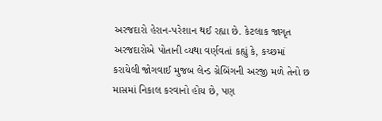અરજદારો હેરાન-પરેશાન થઈ રહ્યા છે. કેટલાક જાગૃત અરજદારોએ પોતાની વ્યથા વર્ણવતાં કહ્યું કે, કચ્છમાં કરાયેલી જોગવાઈ મુજબ લેન્ડ ગ્રેબિંગની અરજી મળે તેનો છ માસમાં નિકાલ કરવાનો હોય છે, પણ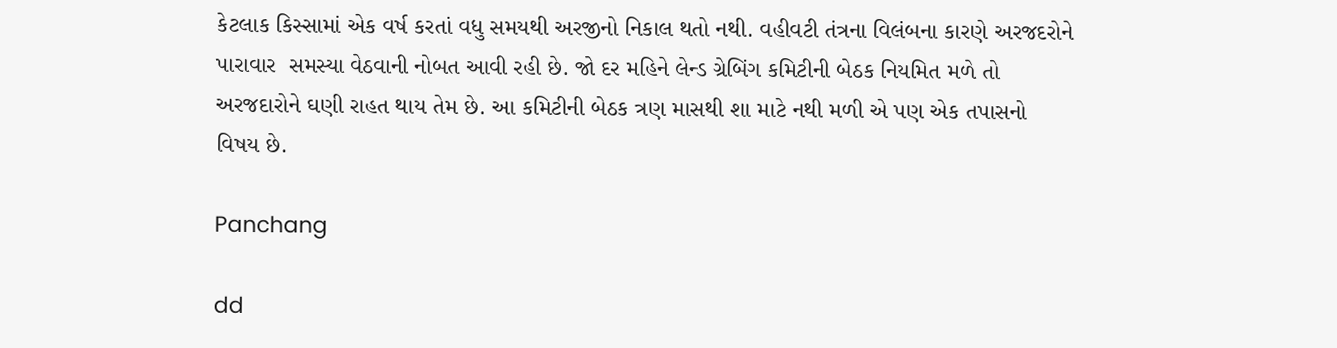કેટલાક કિસ્સામાં એક વર્ષ કરતાં વધુ સમયથી અરજીનો નિકાલ થતો નથી. વહીવટી તંત્રના વિલંબના કારણે અરજદરોને પારાવાર  સમસ્યા વેઠવાની નોબત આવી રહી છે. જો દર મહિને લેન્ડ ગ્રેબિંગ કમિટીની બેઠક નિયમિત મળે તો અરજદારોને ઘણી રાહત થાય તેમ છે. આ કમિટીની બેઠક ત્રણ માસથી શા માટે નથી મળી એ પણ એક તપાસનો વિષય છે.

Panchang

dd